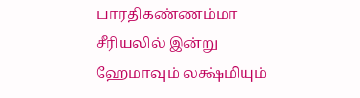பாரதிகண்ணம்மா சீரியலில் இன்று ஹேமாவும் லக்ஷ்மியும்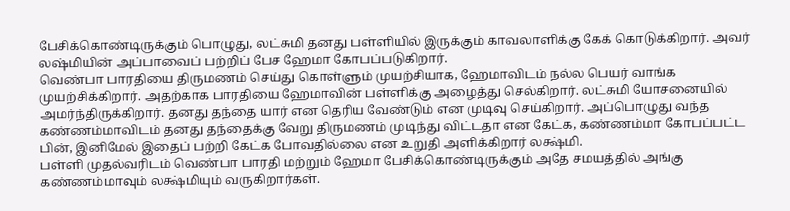பேசிக்கொண்டிருக்கும் பொழுது, லட்சுமி தனது பள்ளியில் இருக்கும் காவலாளிக்கு கேக் கொடுக்கிறார். அவர் லஷ்மியின் அப்பாவைப் பற்றிப் பேச ஹேமா கோபப்படுகிறார்.
வெண்பா பாரதியை திருமணம் செய்து கொள்ளும் முயற்சியாக, ஹேமாவிடம் நல்ல பெயர் வாங்க முயற்சிக்கிறார். அதற்காக பாரதியை ஹேமாவின் பள்ளிக்கு அழைத்து செல்கிறார். லட்சுமி யோசனையில் அமர்ந்திருக்கிறார். தனது தந்தை யார் என தெரிய வேண்டும் என முடிவு செய்கிறார். அப்பொழுது வந்த கண்ணம்மாவிடம் தனது தந்தைக்கு வேறு திருமணம் முடிந்து விட்டதா என கேட்க, கண்ணம்மா கோபப்பட்ட பின், இனிமேல் இதைப் பற்றி கேட்க போவதில்லை என உறுதி அளிக்கிறார் லக்ஷ்மி.
பள்ளி முதல்வரிடம் வெண்பா பாரதி மற்றும் ஹேமா பேசிக்கொண்டிருக்கும் அதே சமயத்தில் அங்கு கண்ணம்மாவும் லக்ஷ்மியும் வருகிறார்கள்.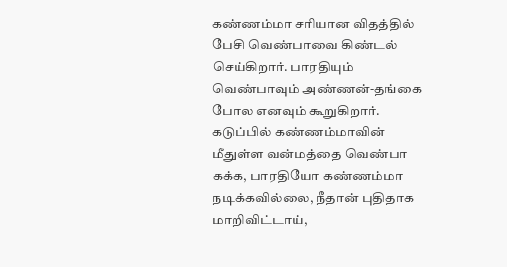கண்ணம்மா சரியான விதத்தில் பேசி வெண்பாவை கிண்டல் செய்கிறார். பாரதியும் வெண்பாவும் அண்ணன்-தங்கை போல எனவும் கூறுகிறார். கடுப்பில் கண்ணம்மாவின் மீதுள்ள வன்மத்தை வெண்பா கக்க, பாரதியோ கண்ணம்மா நடிக்கவில்லை, நீதான் புதிதாக மாறிவிட்டாய்,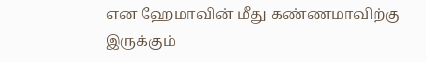என ஹேமாவின் மீது கண்ணமாவிற்கு இருக்கும்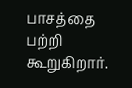பாசத்தை பற்றி கூறுகிறார்.